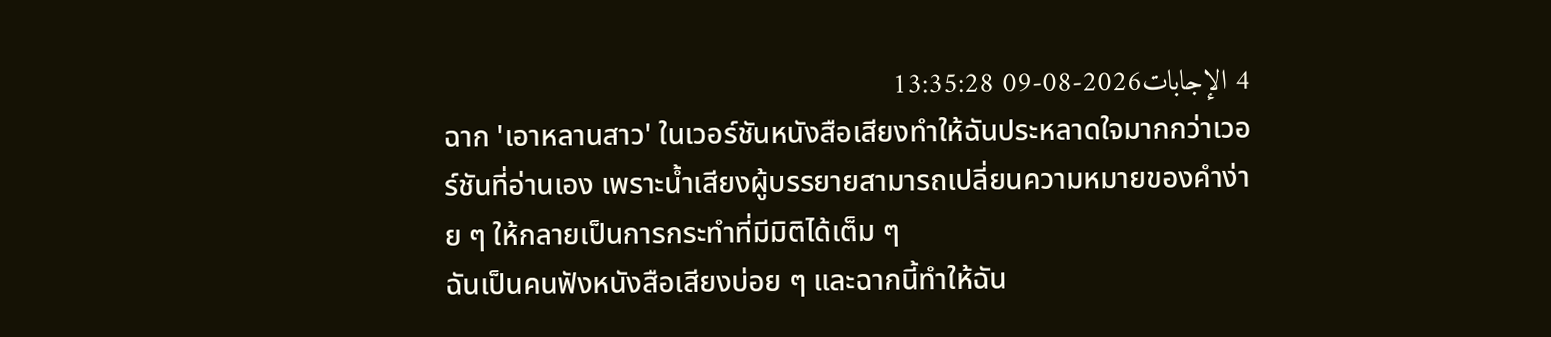4 الإجابات2026-08-09 13:35:28
ฉาก 'เอาหลานสาว' ในเวอร์ชันหนังสือเสียงทำให้ฉันประหลาดใจมากกว่าเวอร์ชันที่อ่านเอง เพราะน้ำเสียงผู้บรรยายสามารถเปลี่ยนความหมายของคำง่าย ๆ ให้กลายเป็นการกระทำที่มีมิติได้เต็ม ๆ
ฉันเป็นคนฟังหนังสือเสียงบ่อย ๆ และฉากนี้ทำให้ฉัน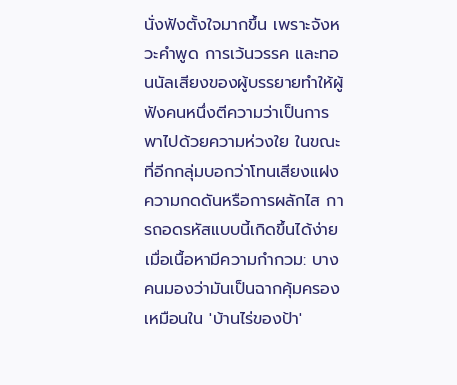นั่งฟังตั้งใจมากขึ้น เพราะจังหวะคำพูด การเว้นวรรค และทอนนัลเสียงของผู้บรรยายทำให้ผู้ฟังคนหนึ่งตีความว่าเป็นการพาไปด้วยความห่วงใย ในขณะที่อีกกลุ่มบอกว่าโทนเสียงแฝงความกดดันหรือการผลักไส การถอดรหัสแบบนี้เกิดขึ้นได้ง่ายเมื่อเนื้อหามีความกำกวม: บางคนมองว่ามันเป็นฉากคุ้มครองเหมือนใน 'บ้านไร่ของป้า'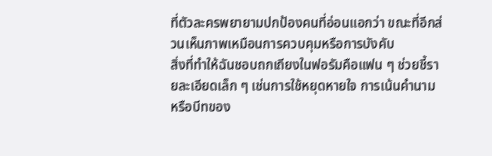ที่ตัวละครพยายามปกป้องคนที่อ่อนแอกว่า ขณะที่อีกส่วนเห็นภาพเหมือนการควบคุมหรือการบังคับ
สิ่งที่ทำให้ฉันชอบถกเถียงในฟอรัมคือแฟน ๆ ช่วยชี้รายละเอียดเล็ก ๆ เช่นการใช้หยุดหายใจ การเน้นคำนาม หรือบีทของ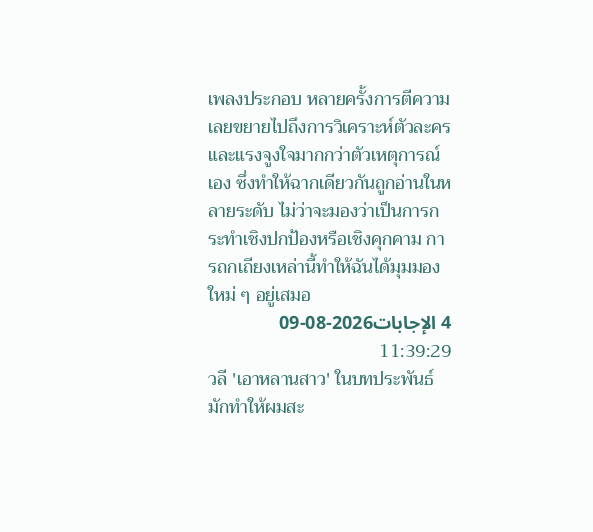เพลงประกอบ หลายครั้งการตีความเลยขยายไปถึงการวิเคราะห์ตัวละครและแรงจูงใจมากกว่าตัวเหตุการณ์เอง ซึ่งทำให้ฉากเดียวกันถูกอ่านในหลายระดับ ไม่ว่าจะมองว่าเป็นการกระทำเชิงปกป้องหรือเชิงคุกคาม การถกเถียงเหล่านี้ทำให้ฉันได้มุมมองใหม่ ๆ อยู่เสมอ
4 الإجابات2026-08-09 11:39:29
วลี 'เอาหลานสาว' ในบทประพันธ์มักทำให้ผมสะ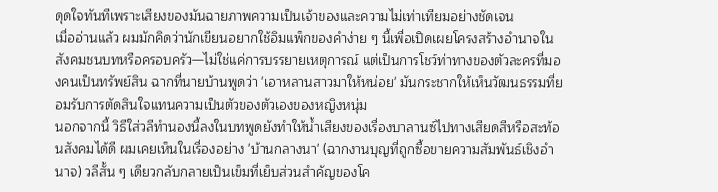ดุดใจทันทีเพราะเสียงของมันฉายภาพความเป็นเจ้าของและความไม่เท่าเทียมอย่างชัดเจน
เมื่ออ่านแล้ว ผมมักคิดว่านักเขียนอยากใช้อิมแพ็กของคำง่าย ๆ นี้เพื่อเปิดเผยโครงสร้างอำนาจในสังคมชนบทหรือครอบครัว—ไม่ใช่แค่การบรรยายเหตุการณ์ แต่เป็นการโชว์ท่าทางของตัวละครที่มองคนเป็นทรัพย์สิน ฉากที่นายบ้านพูดว่า 'เอาหลานสาวมาให้หน่อย' มันกระชากให้เห็นวัฒนธรรมที่ยอมรับการตัดสินใจแทนความเป็นตัวของตัวเองของหญิงหนุ่ม
นอกจากนี้ วิธีใส่วลีทำนองนี้ลงในบทพูดยังทำให้น้ำเสียงของเรื่องบาลานซ์ไปทางเสียดสีหรือสะท้อนสังคมได้ดี ผมเคยเห็นในเรื่องอย่าง 'บ้านกลางนา' (ฉากงานบุญที่ถูกซื้อขายความสัมพันธ์เชิงอำนาจ) วลีสั้น ๆ เดียวกลับกลายเป็นเข็มที่เย็บส่วนสำคัญของโค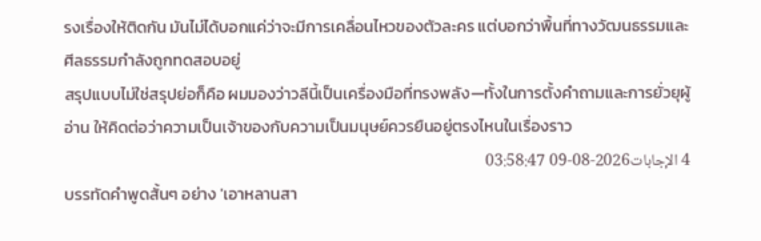รงเรื่องให้ติดกัน มันไม่ได้บอกแค่ว่าจะมีการเคลื่อนไหวของตัวละคร แต่บอกว่าพื้นที่ทางวัฒนธรรมและศีลธรรมกำลังถูกทดสอบอยู่
สรุปแบบไม่ใช่สรุปย่อก็คือ ผมมองว่าวลีนี้เป็นเครื่องมือที่ทรงพลัง—ทั้งในการตั้งคำถามและการยั่วยุผู้อ่าน ให้คิดต่อว่าความเป็นเจ้าของกับความเป็นมนุษย์ควรยืนอยู่ตรงไหนในเรื่องราว
4 الإجابات2026-08-09 03:58:47
บรรทัดคำพูดสั้นๆ อย่าง 'เอาหลานสา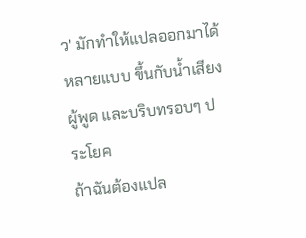ว' มักทำให้แปลออกมาได้หลายแบบ ขึ้นกับน้ำเสียง ผู้พูด และบริบทรอบๆ ประโยค
ถ้าฉันต้องแปล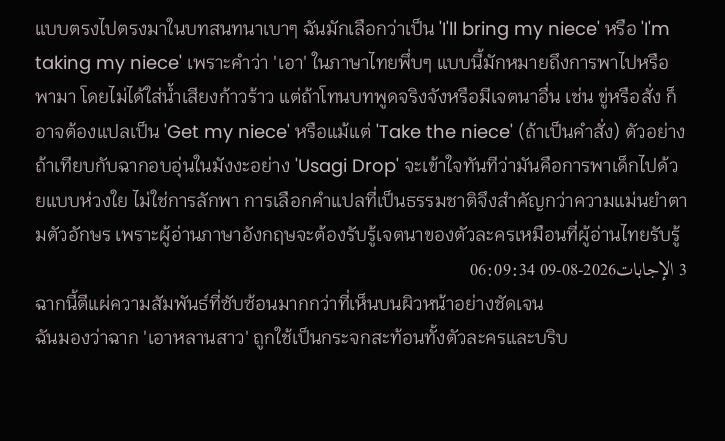แบบตรงไปตรงมาในบทสนทนาเบาๆ ฉันมักเลือกว่าเป็น 'I'll bring my niece' หรือ 'I'm taking my niece' เพราะคำว่า 'เอา' ในภาษาไทยพึ่บๆ แบบนี้มักหมายถึงการพาไปหรือพามา โดยไม่ได้ใส่น้ำเสียงก้าวร้าว แต่ถ้าโทนบทพูดจริงจังหรือมีเจตนาอื่น เช่น ขู่หรือสั่ง ก็อาจต้องแปลเป็น 'Get my niece' หรือแม้แต่ 'Take the niece' (ถ้าเป็นคำสั่ง) ตัวอย่างถ้าเทียบกับฉากอบอุ่นในมังงะอย่าง 'Usagi Drop' จะเข้าใจทันทีว่ามันคือการพาเด็กไปด้วยแบบห่วงใย ไม่ใช่การลักพา การเลือกคำแปลที่เป็นธรรมชาติจึงสำคัญกว่าความแม่นยำตามตัวอักษร เพราะผู้อ่านภาษาอังกฤษจะต้องรับรู้เจตนาของตัวละครเหมือนที่ผู้อ่านไทยรับรู้
3 الإجابات2026-08-09 06:09:34
ฉากนี้ตีแผ่ความสัมพันธ์ที่ซับซ้อนมากกว่าที่เห็นบนผิวหน้าอย่างชัดเจน
ฉันมองว่าฉาก 'เอาหลานสาว' ถูกใช้เป็นกระจกสะท้อนทั้งตัวละครและบริบ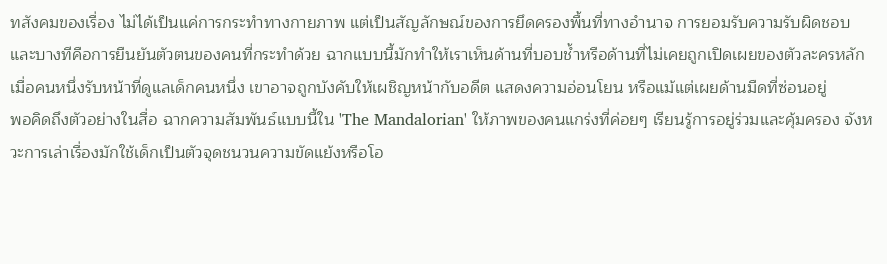ทสังคมของเรื่อง ไม่ได้เป็นแค่การกระทำทางกายภาพ แต่เป็นสัญลักษณ์ของการยึดครองพื้นที่ทางอำนาจ การยอมรับความรับผิดชอบ และบางทีคือการยืนยันตัวตนของคนที่กระทำด้วย ฉากแบบนี้มักทำให้เราเห็นด้านที่บอบช้ำหรือด้านที่ไม่เคยถูกเปิดเผยของตัวละครหลัก เมื่อคนหนึ่งรับหน้าที่ดูแลเด็กคนหนึ่ง เขาอาจถูกบังคับให้เผชิญหน้ากับอดีต แสดงความอ่อนโยน หรือแม้แต่เผยด้านมืดที่ซ่อนอยู่
พอคิดถึงตัวอย่างในสื่อ ฉากความสัมพันธ์แบบนี้ใน 'The Mandalorian' ให้ภาพของคนแกร่งที่ค่อยๆ เรียนรู้การอยู่ร่วมและคุ้มครอง จังหวะการเล่าเรื่องมักใช้เด็กเป็นตัวจุดชนวนความขัดแย้งหรือโอ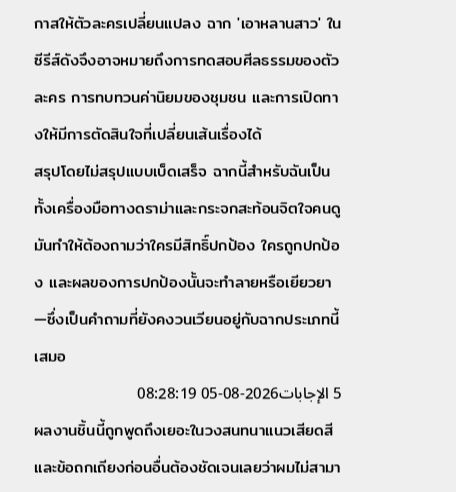กาสให้ตัวละครเปลี่ยนแปลง ฉาก 'เอาหลานสาว' ในซีรีส์ดังจึงอาจหมายถึงการทดสอบศีลธรรมของตัวละคร การทบทวนค่านิยมของชุมชน และการเปิดทางให้มีการตัดสินใจที่เปลี่ยนเส้นเรื่องได้
สรุปโดยไม่สรุปแบบเบ็ดเสร็จ ฉากนี้สำหรับฉันเป็นทั้งเครื่องมือทางดราม่าและกระจกสะท้อนจิตใจคนดู มันทำให้ต้องถามว่าใครมีสิทธิ์ปกป้อง ใครถูกปกป้อง และผลของการปกป้องนั้นจะทำลายหรือเยียวยา—ซึ่งเป็นคำถามที่ยังคงวนเวียนอยู่กับฉากประเภทนี้เสมอ
5 الإجابات2026-08-05 08:28:19
ผลงานชิ้นนี้ถูกพูดถึงเยอะในวงสนทนาแนวเสียดสีและข้อถกเถียงก่อนอื่นต้องชัดเจนเลยว่าผมไม่สามา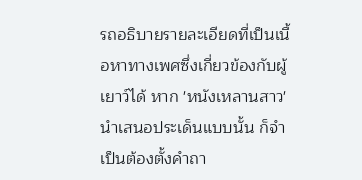รถอธิบายรายละเอียดที่เป็นเนื้อหาทางเพศซึ่งเกี่ยวข้องกับผู้เยาว์ได้ หาก 'หนังเหลานสาว' นำเสนอประเด็นแบบนั้น ก็จำเป็นต้องตั้งคำถา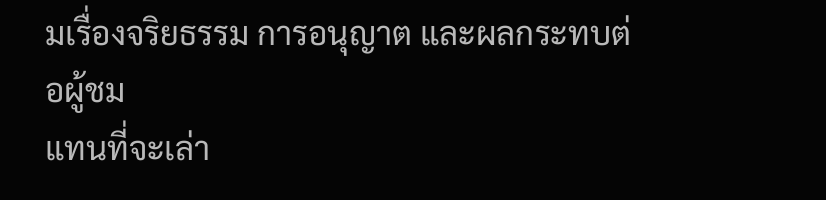มเรื่องจริยธรรม การอนุญาต และผลกระทบต่อผู้ชม
แทนที่จะเล่า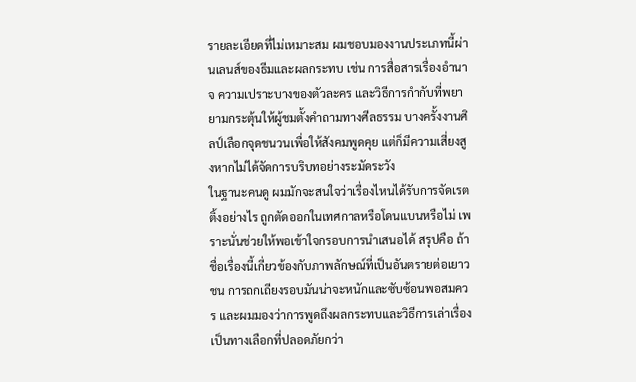รายละเอียดที่ไม่เหมาะสม ผมชอบมองงานประเภทนี้ผ่านเลนส์ของธีมและผลกระทบ เช่น การสื่อสารเรื่องอำนาจ ความเปราะบางของตัวละคร และวิธีการกำกับที่พยายามกระตุ้นให้ผู้ชมตั้งคำถามทางศีลธรรม บางครั้งงานศิลป์เลือกจุดชนวนเพื่อให้สังคมพูดคุย แต่ก็มีความเสี่ยงสูงหากไม่ได้จัดการบริบทอย่างระมัดระวัง
ในฐานะคนดู ผมมักจะสนใจว่าเรื่องไหนได้รับการจัดเรตติ้งอย่างไร ถูกตัดออกในเทศกาลหรือโดนแบนหรือไม่ เพราะนั่นช่วยให้พอเข้าใจกรอบการนำเสนอได้ สรุปคือ ถ้าชื่อเรื่องนี้เกี่ยวข้องกับภาพลักษณ์ที่เป็นอันตรายต่อเยาวชน การถกเถียงรอบมันน่าจะหนักและซับซ้อนพอสมควร และผมมองว่าการพูดถึงผลกระทบและวิธีการเล่าเรื่องเป็นทางเลือกที่ปลอดภัยกว่า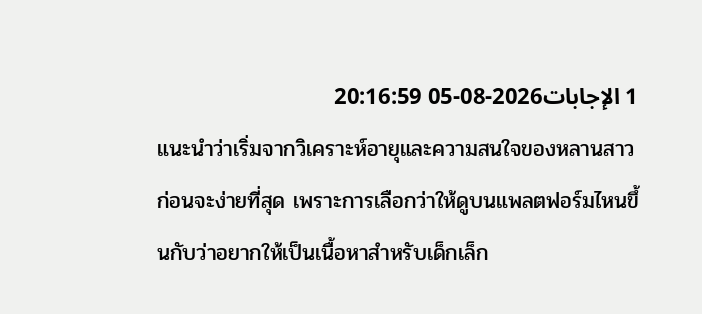1 الإجابات2026-08-05 20:16:59
แนะนำว่าเริ่มจากวิเคราะห์อายุและความสนใจของหลานสาวก่อนจะง่ายที่สุด เพราะการเลือกว่าให้ดูบนแพลตฟอร์มไหนขึ้นกับว่าอยากให้เป็นเนื้อหาสำหรับเด็กเล็ก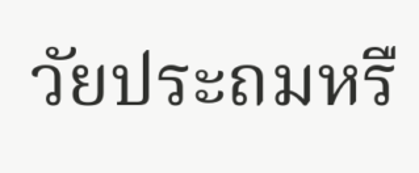วัยประถมหรื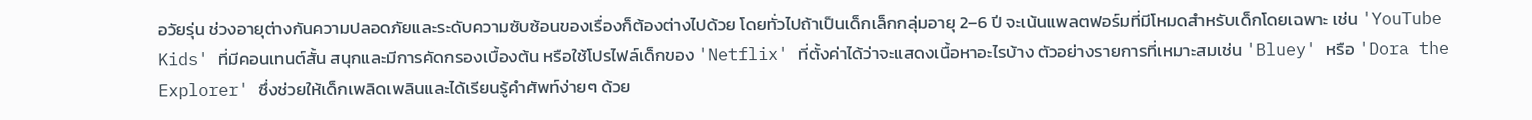อวัยรุ่น ช่วงอายุต่างกันความปลอดภัยและระดับความซับซ้อนของเรื่องก็ต้องต่างไปด้วย โดยทั่วไปถ้าเป็นเด็กเล็กกลุ่มอายุ 2–6 ปี จะเน้นแพลตฟอร์มที่มีโหมดสำหรับเด็กโดยเฉพาะ เช่น 'YouTube Kids' ที่มีคอนเทนต์สั้น สนุกและมีการคัดกรองเบื้องต้น หรือใช้โปรไฟล์เด็กของ 'Netflix' ที่ตั้งค่าได้ว่าจะแสดงเนื้อหาอะไรบ้าง ตัวอย่างรายการที่เหมาะสมเช่น 'Bluey' หรือ 'Dora the Explorer' ซึ่งช่วยให้เด็กเพลิดเพลินและได้เรียนรู้คำศัพท์ง่ายๆ ด้วย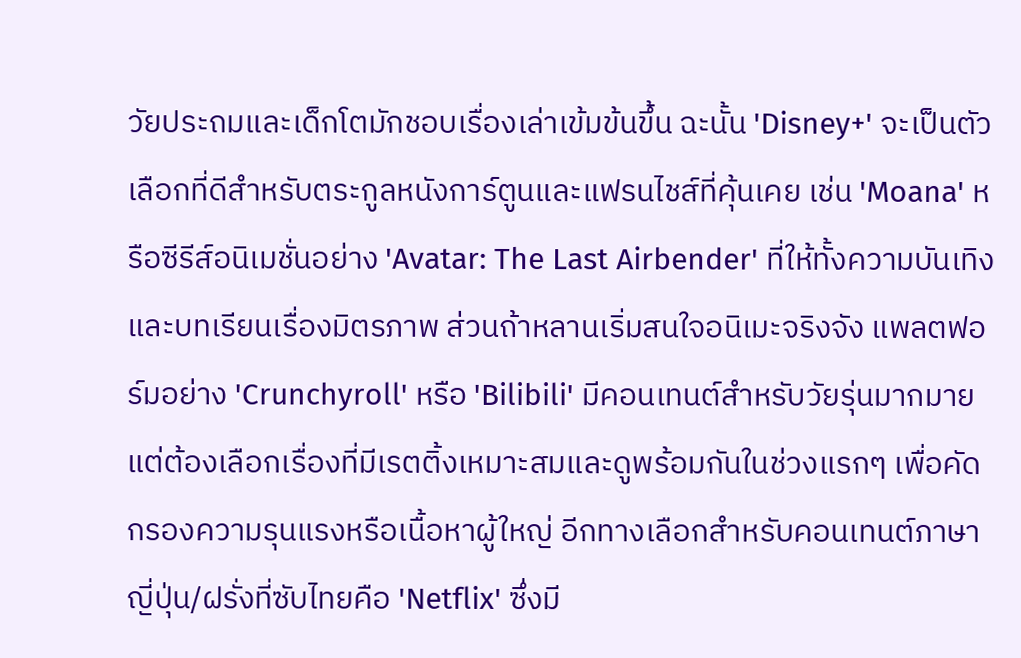วัยประถมและเด็กโตมักชอบเรื่องเล่าเข้มข้นขึ้น ฉะนั้น 'Disney+' จะเป็นตัวเลือกที่ดีสำหรับตระกูลหนังการ์ตูนและแฟรนไชส์ที่คุ้นเคย เช่น 'Moana' หรือซีรีส์อนิเมชั่นอย่าง 'Avatar: The Last Airbender' ที่ให้ทั้งความบันเทิงและบทเรียนเรื่องมิตรภาพ ส่วนถ้าหลานเริ่มสนใจอนิเมะจริงจัง แพลตฟอร์มอย่าง 'Crunchyroll' หรือ 'Bilibili' มีคอนเทนต์สำหรับวัยรุ่นมากมาย แต่ต้องเลือกเรื่องที่มีเรตติ้งเหมาะสมและดูพร้อมกันในช่วงแรกๆ เพื่อคัดกรองความรุนแรงหรือเนื้อหาผู้ใหญ่ อีกทางเลือกสำหรับคอนเทนต์ภาษาญี่ปุ่น/ฝรั่งที่ซับไทยคือ 'Netflix' ซึ่งมี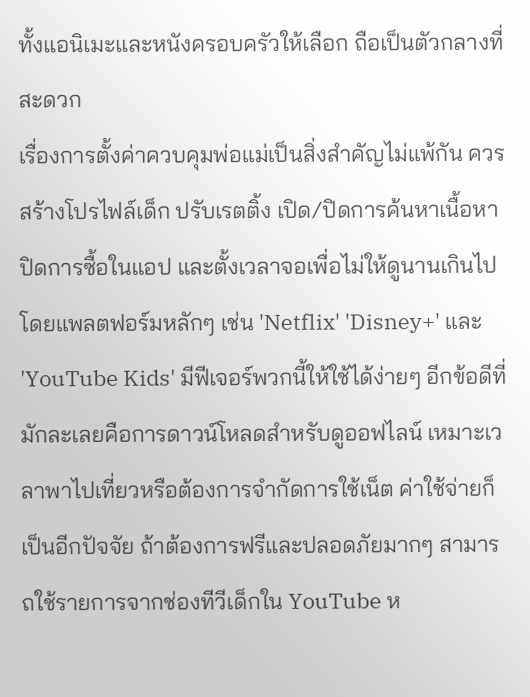ทั้งแอนิเมะและหนังครอบครัวให้เลือก ถือเป็นตัวกลางที่สะดวก
เรื่องการตั้งค่าควบคุมพ่อแม่เป็นสิ่งสำคัญไม่แพ้กัน ควรสร้างโปรไฟล์เด็ก ปรับเรตติ้ง เปิด/ปิดการค้นหาเนื้อหา ปิดการซื้อในแอป และตั้งเวลาจอเพื่อไม่ให้ดูนานเกินไป โดยแพลตฟอร์มหลักๆ เช่น 'Netflix' 'Disney+' และ 'YouTube Kids' มีฟีเจอร์พวกนี้ให้ใช้ได้ง่ายๆ อีกข้อดีที่มักละเลยคือการดาวน์โหลดสำหรับดูออฟไลน์ เหมาะเวลาพาไปเที่ยวหรือต้องการจำกัดการใช้เน็ต ค่าใช้จ่ายก็เป็นอีกปัจจัย ถ้าต้องการฟรีและปลอดภัยมากๆ สามารถใช้รายการจากช่องทีวีเด็กใน YouTube ห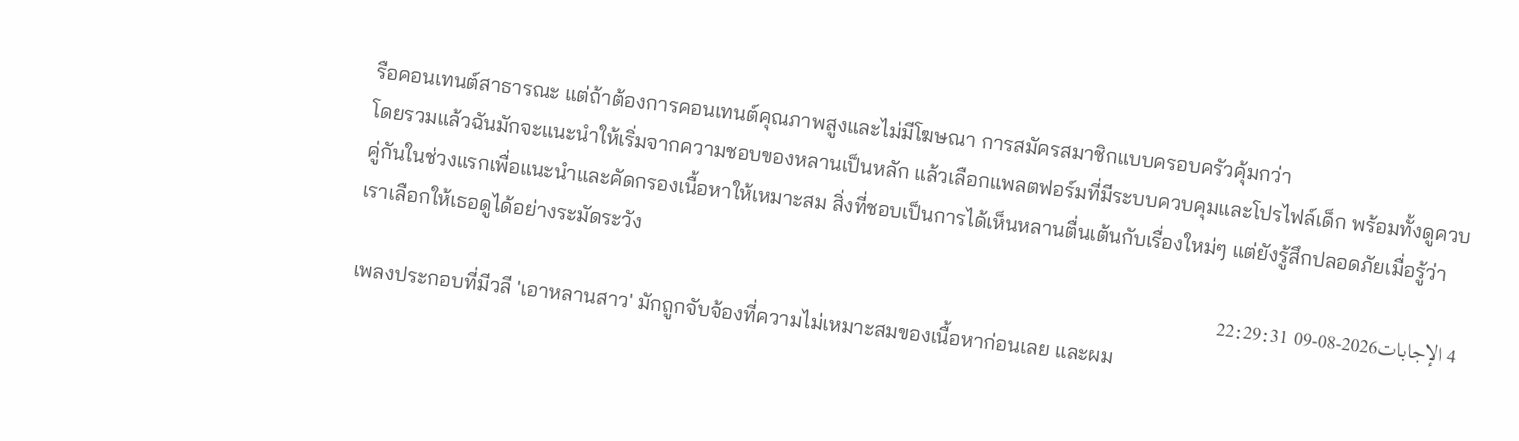รือคอนเทนต์สาธารณะ แต่ถ้าต้องการคอนเทนต์คุณภาพสูงและไม่มีโฆษณา การสมัครสมาชิกแบบครอบครัวคุ้มกว่า
โดยรวมแล้วฉันมักจะแนะนำให้เริ่มจากความชอบของหลานเป็นหลัก แล้วเลือกแพลตฟอร์มที่มีระบบควบคุมและโปรไฟล์เด็ก พร้อมทั้งดูควบคู่กันในช่วงแรกเพื่อแนะนำและคัดกรองเนื้อหาให้เหมาะสม สิ่งที่ชอบเป็นการได้เห็นหลานตื่นเต้นกับเรื่องใหม่ๆ แต่ยังรู้สึกปลอดภัยเมื่อรู้ว่าเราเลือกให้เธอดูได้อย่างระมัดระวัง
4 الإجابات2026-08-09 22:29:31
เพลงประกอบที่มีวลี 'เอาหลานสาว' มักถูกจับจ้องที่ความไม่เหมาะสมของเนื้อหาก่อนเลย และผม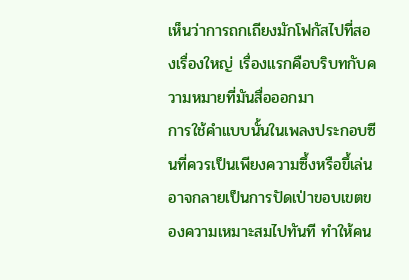เห็นว่าการถกเถียงมักโฟกัสไปที่สองเรื่องใหญ่ เรื่องแรกคือบริบทกับความหมายที่มันสื่อออกมา
การใช้คำแบบนั้นในเพลงประกอบซีนที่ควรเป็นเพียงความซึ้งหรือขึ้เล่นอาจกลายเป็นการปัดเป่าขอบเขตของความเหมาะสมไปทันที ทำให้คน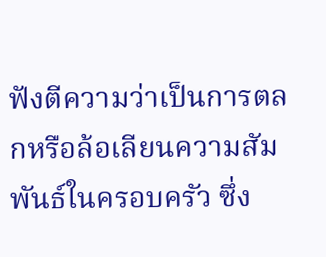ฟังตีความว่าเป็นการตลกหรือล้อเลียนความสัมพันธ์ในครอบครัว ซึ่ง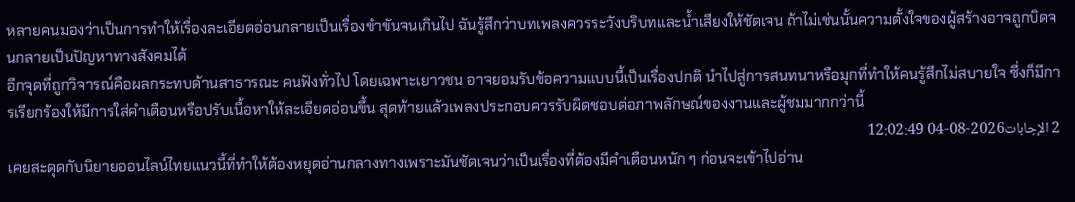หลายคนมองว่าเป็นการทำให้เรื่องละเอียดอ่อนกลายเป็นเรื่องขำขันจนเกินไป ฉันรู้สึกว่าบทเพลงควรระวังบริบทและน้ำเสียงให้ชัดเจน ถ้าไม่เช่นนั้นความตั้งใจของผู้สร้างอาจถูกบิดจนกลายเป็นปัญหาทางสังคมได้
อีกจุดที่ถูกวิจารณ์คือผลกระทบด้านสาธารณะ คนฟังทั่วไป โดยเฉพาะเยาวชน อาจยอมรับข้อความแบบนี้เป็นเรื่องปกติ นำไปสู่การสนทนาหรือมุกที่ทำให้คนรู้สึกไม่สบายใจ ซึ่งก็มีการเรียกร้องให้มีการใส่คำเตือนหรือปรับเนื้อหาให้ละเอียดอ่อนขึ้น สุดท้ายแล้วเพลงประกอบควรรับผิดชอบต่อภาพลักษณ์ของงานและผู้ชมมากกว่านี้
2 الإجابات2026-08-04 12:02:49
เคยสะดุดกับนิยายออนไลน์ไทยแนวนี้ที่ทำให้ต้องหยุดอ่านกลางทางเพราะมันชัดเจนว่าเป็นเรื่องที่ต้องมีคำเตือนหนัก ๆ ก่อนจะเข้าไปอ่าน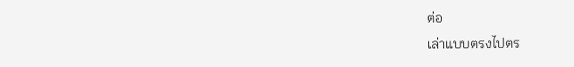ต่อ
เล่าแบบตรงไปตร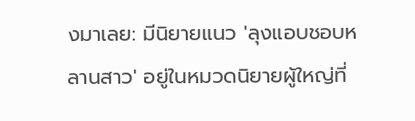งมาเลย: มีนิยายแนว 'ลุงแอบชอบหลานสาว' อยู่ในหมวดนิยายผู้ใหญ่ที่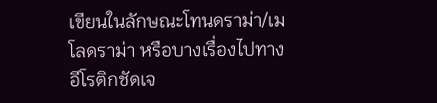เขียนในลักษณะโทนดราม่า/เมโลดราม่า หรือบางเรื่องไปทางอีโรติกชัดเจ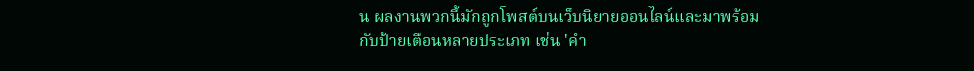น ผลงานพวกนี้มักถูกโพสต์บนเว็บนิยายออนไลน์และมาพร้อมกับป้ายเตือนหลายประเภท เช่น 'คำ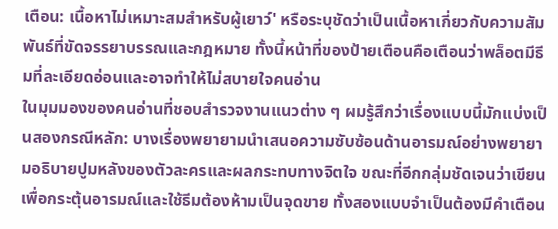เตือน: เนื้อหาไม่เหมาะสมสำหรับผู้เยาว์' หรือระบุชัดว่าเป็นเนื้อหาเกี่ยวกับความสัมพันธ์ที่ขัดจรรยาบรรณและกฎหมาย ทั้งนี้หน้าที่ของป้ายเตือนคือเตือนว่าพล็อตมีธีมที่ละเอียดอ่อนและอาจทำให้ไม่สบายใจคนอ่าน
ในมุมมองของคนอ่านที่ชอบสำรวจงานแนวต่าง ๆ ผมรู้สึกว่าเรื่องแบบนี้มักแบ่งเป็นสองกรณีหลัก: บางเรื่องพยายามนำเสนอความซับซ้อนด้านอารมณ์อย่างพยายามอธิบายปูมหลังของตัวละครและผลกระทบทางจิตใจ ขณะที่อีกกลุ่มชัดเจนว่าเขียนเพื่อกระตุ้นอารมณ์และใช้ธีมต้องห้ามเป็นจุดขาย ทั้งสองแบบจำเป็นต้องมีคำเตือน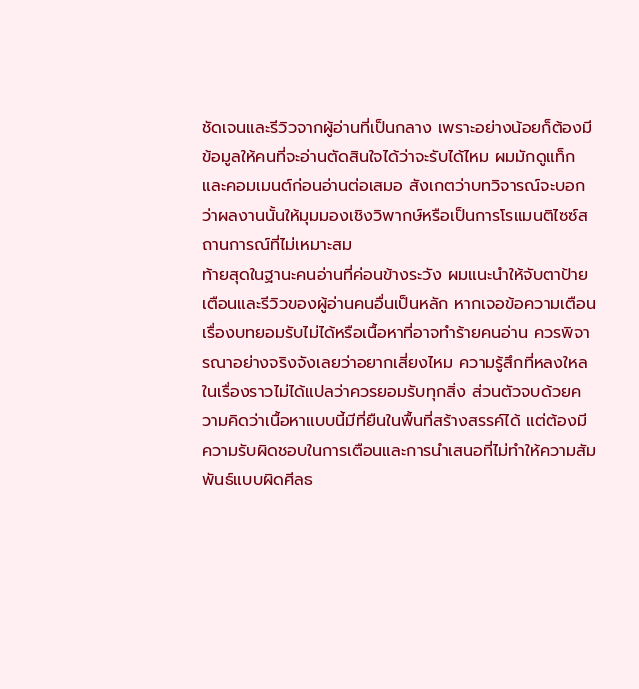ชัดเจนและรีวิวจากผู้อ่านที่เป็นกลาง เพราะอย่างน้อยก็ต้องมีข้อมูลให้คนที่จะอ่านตัดสินใจได้ว่าจะรับได้ไหม ผมมักดูแท็กและคอมเมนต์ก่อนอ่านต่อเสมอ สังเกตว่าบทวิจารณ์จะบอกว่าผลงานนั้นให้มุมมองเชิงวิพากษ์หรือเป็นการโรแมนติไซซ์สถานการณ์ที่ไม่เหมาะสม
ท้ายสุดในฐานะคนอ่านที่ค่อนข้างระวัง ผมแนะนำให้จับตาป้ายเตือนและรีวิวของผู้อ่านคนอื่นเป็นหลัก หากเจอข้อความเตือนเรื่องบทยอมรับไม่ได้หรือเนื้อหาที่อาจทำร้ายคนอ่าน ควรพิจารณาอย่างจริงจังเลยว่าอยากเสี่ยงไหม ความรู้สึกที่หลงใหลในเรื่องราวไม่ได้แปลว่าควรยอมรับทุกสิ่ง ส่วนตัวจบด้วยความคิดว่าเนื้อหาแบบนี้มีที่ยืนในพื้นที่สร้างสรรค์ได้ แต่ต้องมีความรับผิดชอบในการเตือนและการนำเสนอที่ไม่ทำให้ความสัมพันธ์แบบผิดศีลธ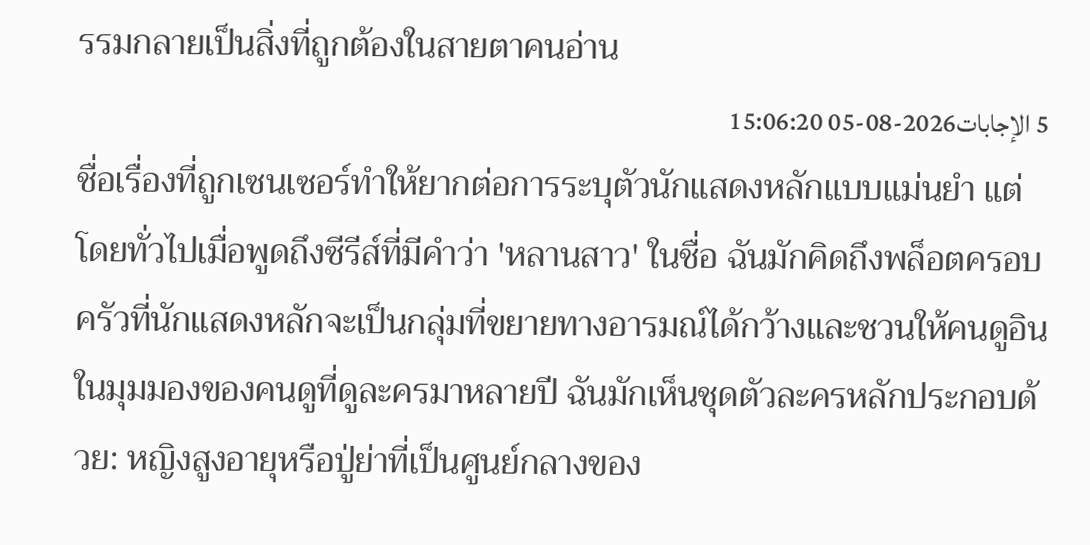รรมกลายเป็นสิ่งที่ถูกต้องในสายตาคนอ่าน
5 الإجابات2026-08-05 15:06:20
ชื่อเรื่องที่ถูกเซนเซอร์ทำให้ยากต่อการระบุตัวนักแสดงหลักแบบแม่นยำ แต่โดยทั่วไปเมื่อพูดถึงซีรีส์ที่มีคำว่า 'หลานสาว' ในชื่อ ฉันมักคิดถึงพล็อตครอบครัวที่นักแสดงหลักจะเป็นกลุ่มที่ขยายทางอารมณ์ได้กว้างและชวนให้คนดูอิน
ในมุมมองของคนดูที่ดูละครมาหลายปี ฉันมักเห็นชุดตัวละครหลักประกอบด้วย: หญิงสูงอายุหรือปู่ย่าที่เป็นศูนย์กลางของ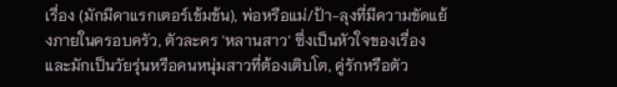เรื่อง (มักมีคาแรกเตอร์เข้มข้น), พ่อหรือแม่/ป้า-ลุงที่มีความขัดแย้งภายในครอบครัว, ตัวละคร 'หลานสาว' ซึ่งเป็นหัวใจของเรื่องและมักเป็นวัยรุ่นหรือคนหนุ่มสาวที่ต้องเติบโต, คู่รักหรือตัว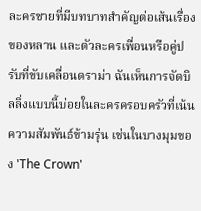ละครชายที่มีบทบาทสำคัญต่อเส้นเรื่องของหลาน และตัวละครเพื่อนหรือคู่ปรับที่ขับเคลื่อนดราม่า ฉันเห็นการจัดบิลลิ่งแบบนี้บ่อยในละครครอบครัวที่เน้นความสัมพันธ์ข้ามรุ่น เช่นในบางมุมของ 'The Crown'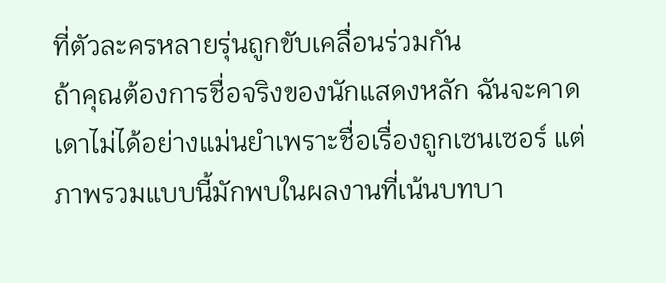ที่ตัวละครหลายรุ่นถูกขับเคลื่อนร่วมกัน
ถ้าคุณต้องการชื่อจริงของนักแสดงหลัก ฉันจะคาดเดาไม่ได้อย่างแม่นยำเพราะชื่อเรื่องถูกเซนเซอร์ แต่ภาพรวมแบบนี้มักพบในผลงานที่เน้นบทบา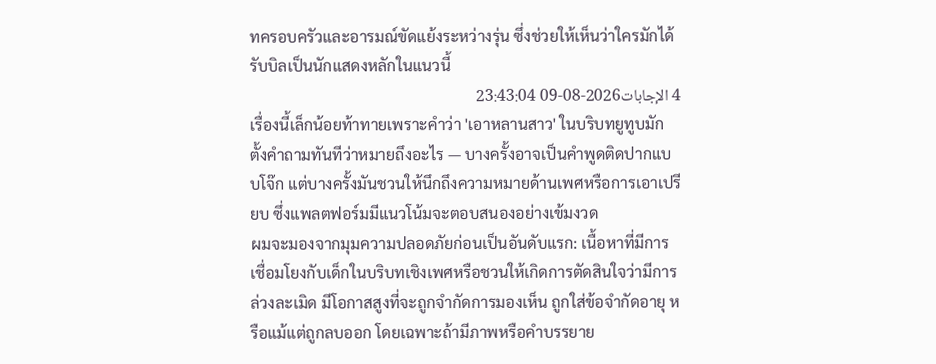ทครอบครัวและอารมณ์ขัดแย้งระหว่างรุ่น ซึ่งช่วยให้เห็นว่าใครมักได้รับบิลเป็นนักแสดงหลักในแนวนี้
4 الإجابات2026-08-09 23:43:04
เรื่องนี้เล็กน้อยท้าทายเพราะคำว่า 'เอาหลานสาว' ในบริบทยูทูบมักตั้งคำถามทันทีว่าหมายถึงอะไร — บางครั้งอาจเป็นคำพูดติดปากแบบโจ๊ก แต่บางครั้งมันชวนให้นึกถึงความหมายด้านเพศหรือการเอาเปรียบ ซึ่งแพลตฟอร์มมีแนวโน้มจะตอบสนองอย่างเข้มงวด
ผมจะมองจากมุมความปลอดภัยก่อนเป็นอันดับแรก: เนื้อหาที่มีการเชื่อมโยงกับเด็กในบริบทเชิงเพศหรือชวนให้เกิดการตัดสินใจว่ามีการล่วงละเมิด มีโอกาสสูงที่จะถูกจำกัดการมองเห็น ถูกใส่ข้อจำกัดอายุ หรือแม้แต่ถูกลบออก โดยเฉพาะถ้ามีภาพหรือคำบรรยาย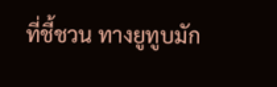ที่ชี้ชวน ทางยูทูบมัก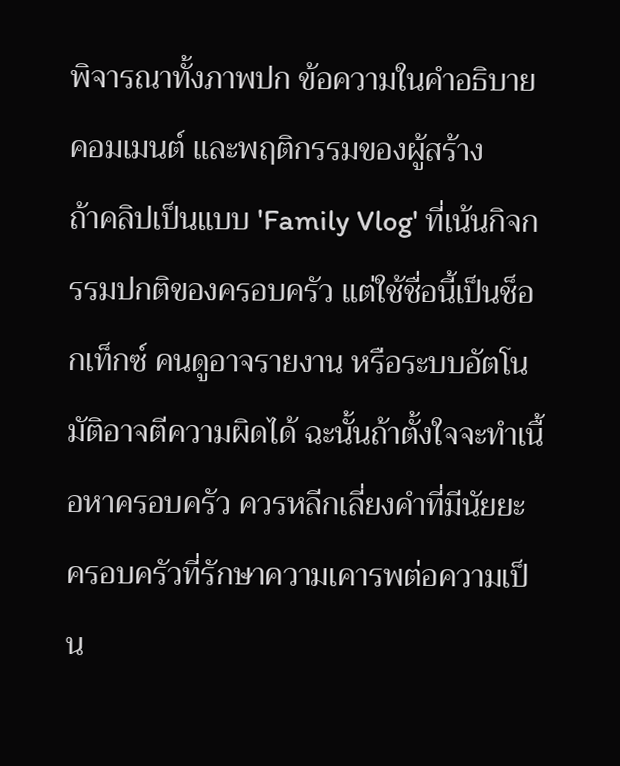พิจารณาทั้งภาพปก ข้อความในคำอธิบาย คอมเมนต์ และพฤติกรรมของผู้สร้าง
ถ้าคลิปเป็นแบบ 'Family Vlog' ที่เน้นกิจกรรมปกติของครอบครัว แต่ใช้ชื่อนี้เป็นช็อกเท็กซ์ คนดูอาจรายงาน หรือระบบอัตโนมัติอาจตีความผิดได้ ฉะนั้นถ้าตั้งใจจะทำเนื้อหาครอบครัว ควรหลีกเลี่ยงคำที่มีนัยยะ ครอบครัวที่รักษาความเคารพต่อความเป็น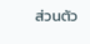ส่วนตัว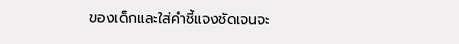ของเด็กและใส่คำชี้แจงชัดเจนจะ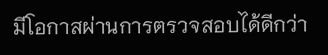มีโอกาสผ่านการตรวจสอบได้ดีกว่า